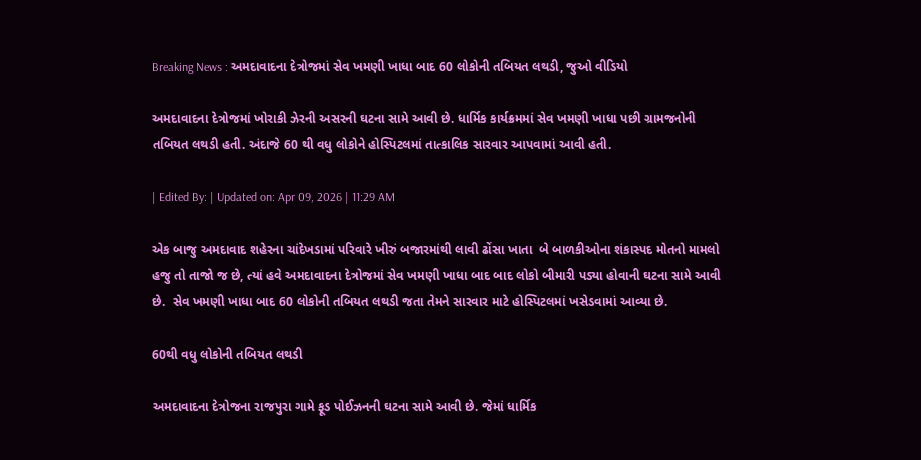Breaking News : અમદાવાદના દેત્રોજમાં સેવ ખમણી ખાધા બાદ 60 લોકોની તબિયત લથડી, જુઓ વીડિયો

અમદાવાદના દેત્રોજમાં ખોરાકી ઝેરની અસરની ઘટના સામે આવી છે. ધાર્મિક કાર્યક્રમમાં સેવ ખમણી ખાધા પછી ગ્રામજનોની તબિયત લથડી હતી. અંદાજે 60 થી વધુ લોકોને હોસ્પિટલમાં તાત્કાલિક સારવાર આપવામાં આવી હતી.

| Edited By: | Updated on: Apr 09, 2026 | 11:29 AM

એક બાજુ અમદાવાદ શહેરના ચાંદેખડામાં પરિવારે ખીરું બજારમાંથી લાવી ઢોંસા ખાતા  બે બાળકીઓના શંકાસ્પદ મોતનો મામલો હજુ તો તાજો જ છે, ત્યાં હવે અમદાવાદના દેત્રોજમાં સેવ ખમણી ખાધા બાદ બાદ લોકો બીમારી પડ્યા હોવાની ઘટના સામે આવી છે.  સેવ ખમણી ખાધા બાદ 60 લોકોની તબિયત લથડી જતા તેમને સારવાર માટે હોસ્પિટલમાં ખસેડવામાં આવ્યા છે.

60થી વધુ લોકોની તબિયત લથડી

અમદાવાદના દેત્રોજના રાજપુરા ગામે ફૂડ પોઈઝનની ઘટના સામે આવી છે. જેમાં ધાર્મિક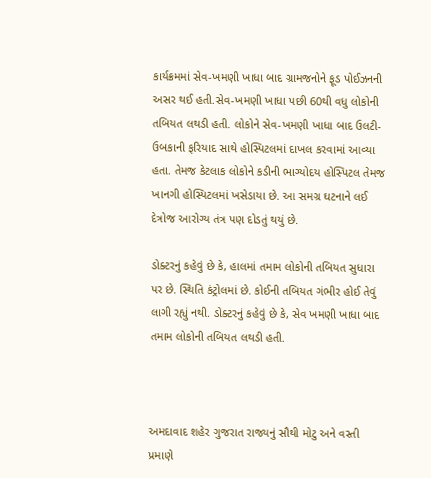કાર્યક્રમમાં સેવ-ખમણી ખાધા બાદ ગ્રામજનોને ફૂડ પોઈઝનની અસર થઈ હતી.સેવ-ખમણી ખાધા પછી 60થી વધુ લોકોની તબિયત લથડી હતી. લોકોને સેવ-ખમણી ખાધા બાદ ઉલટી-ઉબકાની ફરિયાદ સાથે હોસ્પિટલમાં દાખલ કરવામાં આવ્યા હતા. તેમજ કેટલાક લોકોને કડીની ભાગ્યોદય હોસ્પિટલ તેમજ ખાનગી હોસ્પિટલમાં ખસેડાયા છે. આ સમગ્ર ઘટનાને લઈ દેત્રોજ આરોગ્ય તંત્ર પણ દોડતું થયું છે.

ડોક્ટરનું કહેવું છે કે, હાલમાં તમામ લોકોની તબિયત સુધારા પર છે. સ્થિતિ કંટ્રોલમાં છે. કોઈની તબિયત ગંભીર હોઈ તેવું લાગી રહ્યું નથી. ડોક્ટરનું કહેવું છે કે, સેવ ખમણી ખાધા બાદ તમામ લોકોની તબિયત લથડી હતી.



અમદાવાદ શહેર ગુજરાત રાજ્યનું સૌથી મોટુ અને વસ્તી પ્રમાણે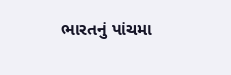ભારતનું પાંચમા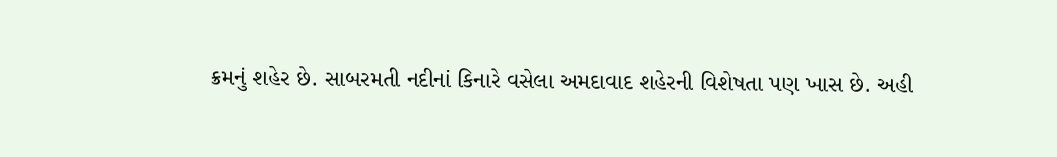ક્રમનું શહેર છે. સાબરમતી નદીનાં કિનારે વસેલા અમદાવાદ શહેરની વિશેષતા પણ ખાસ છે. અહી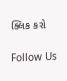ક્લિક કરો

Follow Us